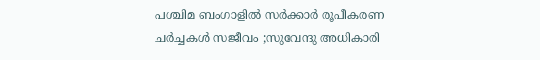പശ്ചിമ ബംഗാളിൽ സർക്കാർ രൂപീകരണ ചർച്ചകൾ സജീവം ;സുവേന്ദു അധികാരി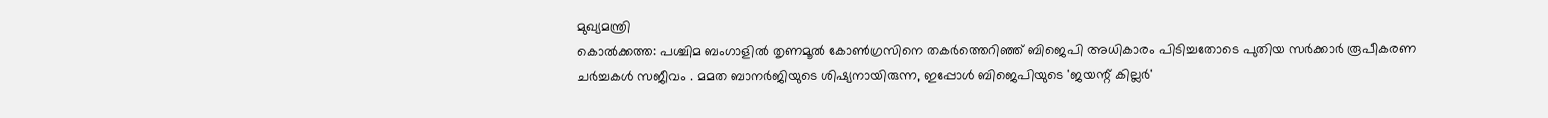മുഖ്യമന്ത്രി
കൊൽക്കത്ത: പശ്ചിമ ബംഗാളിൽ തൃണമൂൽ കോൺഗ്രസിനെ തകർത്തെറിഞ്ഞ് ബിജെപി അധികാരം പിടിച്ചതോടെ പുതിയ സർക്കാർ രൂപീകരണ ചർച്ചകൾ സജീവം . മമത ബാനർജിയുടെ ശിഷ്യനായിരുന്ന, ഇപ്പോൾ ബിജെപിയുടെ 'ജയന്റ് കില്ലർ'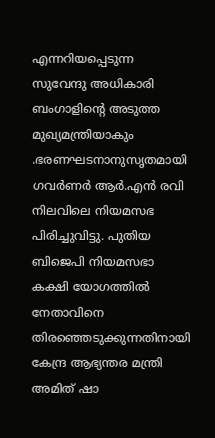എന്നറിയപ്പെടുന്ന സുവേന്ദു അധികാരി ബംഗാളിന്റെ അടുത്ത മുഖ്യമന്ത്രിയാകും .ഭരണഘടനാനുസൃതമായി ഗവർണർ ആർ.എൻ രവി നിലവിലെ നിയമസഭ പിരിച്ചുവിട്ടു. പുതിയ ബിജെപി നിയമസഭാ കക്ഷി യോഗത്തിൽ നേതാവിനെ തിരഞ്ഞെടുക്കുന്നതിനായി കേന്ദ്ര ആഭ്യന്തര മന്ത്രി അമിത് ഷാ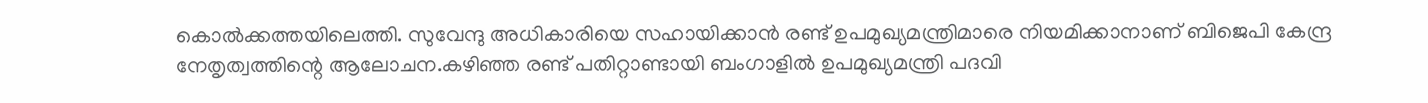കൊൽക്കത്തയിലെത്തി. സുവേന്ദു അധികാരിയെ സഹായിക്കാൻ രണ്ട് ഉപമുഖ്യമന്ത്രിമാരെ നിയമിക്കാനാണ് ബിജെപി കേന്ദ്ര നേതൃത്വത്തിന്റെ ആലോചന.കഴിഞ്ഞ രണ്ട് പതിറ്റാണ്ടായി ബംഗാളിൽ ഉപമുഖ്യമന്ത്രി പദവി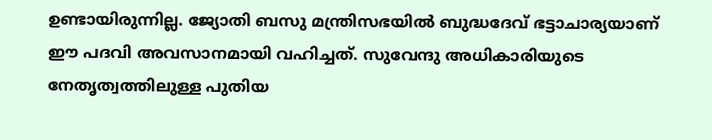ഉണ്ടായിരുന്നില്ല. ജ്യോതി ബസു മന്ത്രിസഭയിൽ ബുദ്ധദേവ് ഭട്ടാചാര്യയാണ് ഈ പദവി അവസാനമായി വഹിച്ചത്. സുവേന്ദു അധികാരിയുടെ നേതൃത്വത്തിലുള്ള പുതിയ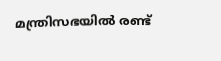മന്ത്രിസഭയിൽ രണ്ട്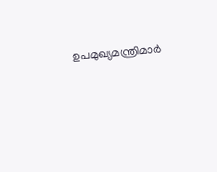ഉപമുഖ്യമന്ത്രിമാർ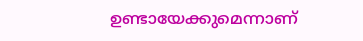ഉണ്ടായേക്കുമെന്നാണ്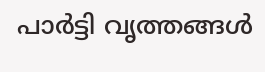പാർട്ടി വൃത്തങ്ങൾ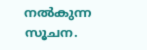നൽകുന്ന സൂചന.